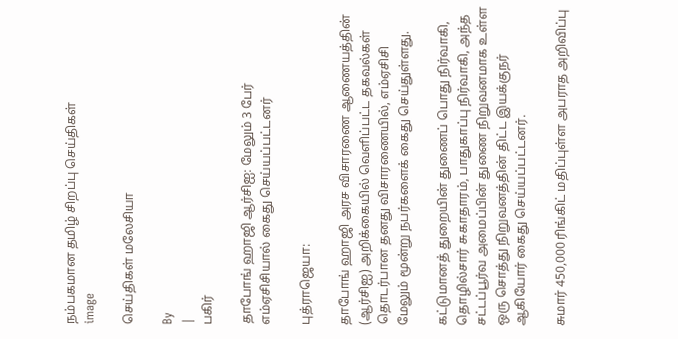நம்பகமான தமிழ் சிறப்பு செய்திகள்
image

செய்திகள் மலேசியா

By
|
பகிர்

தாபோங் ஹாஜி ஆர்சிஐ: மேலும் 3 பேர் எம்ஏசிசியால் கைது செய்யப்பட்டனர்

புத்ராஜெயா:

தாபோங் ஹாஜி அரச விசாரணை ஆணையத்தின் (ஆர்சிஐ) அறிக்கையில் வெளிப்பட்ட தகவல்கள் தொடர்பான தனது விசாரணையில், எம்ஏசிசி மேலும் மூன்று நபர்களைக் கைது செய்துள்ளது.

கட்டுமானத் துறையின் துணைப் பொது நிர்வாகி, தொழில்சார் சுகாதாரம், பாதுகாப்பு நிர்வாகி, அந்த சட்டப்பூர்வ அமைப்பின் துணை நிறுவனமாக உள்ள ஒரு சொத்து நிறுவனத்தின் திட்ட இயக்குநர் ஆகியோர் கைது செய்யப்பட்டனர்.

சுமார் 450,000 ரிங்கிட் மதிப்புள்ள அபராத அறிவிப்பு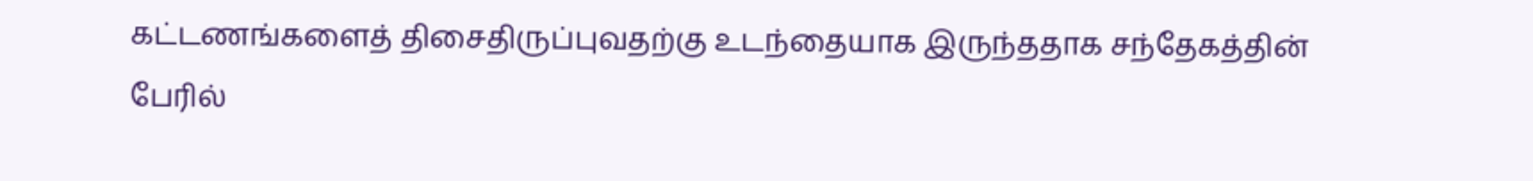கட்டணங்களைத் திசைதிருப்புவதற்கு உடந்தையாக இருந்ததாக சந்தேகத்தின் பேரில்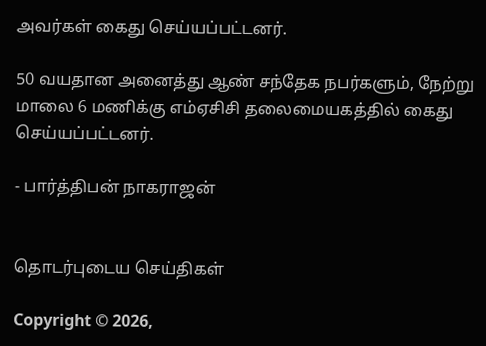அவர்கள் கைது செய்யப்பட்டனர்.

50 வயதான அனைத்து ஆண் சந்தேக நபர்களும், நேற்று மாலை 6 மணிக்கு எம்ஏசிசி தலைமையகத்தில் கைது செய்யப்பட்டனர்.

- பார்த்திபன் நாகராஜன்


தொடர்புடைய செய்திகள்

Copyright © 2026,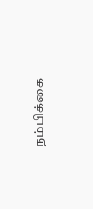நம்பிக்கை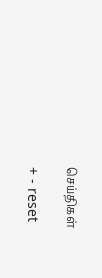செய்திகள்

+ - reset